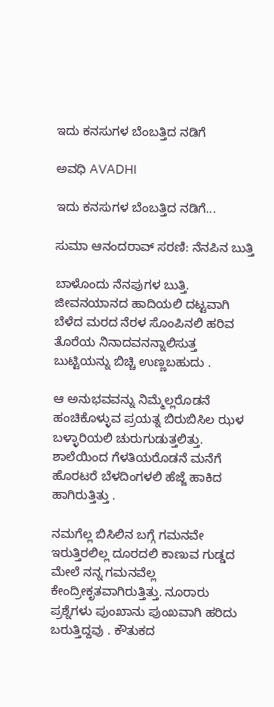ಇದು ಕನಸುಗಳ ಬೆಂಬತ್ತಿದ ನಡಿಗೆ‍

ಅವಧಿ AVADHI

ಇದು ಕನಸುಗಳ ಬೆಂಬತ್ತಿದ ನಡಿಗೆ...

ಸುಮಾ ಆನಂದರಾವ್ ಸರಣಿ: ನೆನಪಿನ ಬುತ್ತಿ

ಬಾಳೊಂದು ನೆನಪುಗಳ ಬುತ್ತಿ. ಜೀವನಯಾನದ ಹಾದಿಯಲಿ ದಟ್ಟವಾಗಿ ಬೆಳೆದ ಮರದ ನೆರಳ ಸೊಂಪಿನಲಿ ಹರಿವ ತೊರೆಯ ನಿನಾದವನನ್ನಾಲಿಸುತ್ತ ಬುಟ್ಟಿಯನ್ನು ಬಿಚ್ಚಿ ಉಣ್ಣಬಹುದು .

ಆ ಅನುಭವವನ್ನು ನಿಮ್ಮೆಲ್ಲರೊಡನೆ ಹಂಚಿಕೊಳ್ಳುವ ಪ್ರಯತ್ನ ಬಿರುಬಿಸಿಲ ಝಳ ಬಳ್ಳಾರಿಯಲಿ ಚುರುಗುಡುತ್ತಲಿತ್ತು. ಶಾಲೆಯಿಂದ ಗೆಳತಿಯರೊಡನೆ ಮನೆಗೆ ಹೊರಟರೆ ಬೆಳದಿಂಗಳಲಿ ಹೆಜ್ಜೆ ಹಾಕಿದ ಹಾಗಿರುತ್ತಿತ್ತು .

ನಮಗೆಲ್ಲ ಬಿಸಿಲಿನ ಬಗ್ಗೆ ಗಮನವೇ ಇರುತ್ತಿರಲಿಲ್ಲ ದೂರದಲಿ ಕಾಣುವ ಗುಡ್ಡದ ಮೇಲೆ ನನ್ನ ಗಮನವೆಲ್ಲ ಕೇಂದ್ರೀಕೃತವಾಗಿರುತ್ತಿತ್ತು. ನೂರಾರು ಪ್ರಶ್ನೆಗಳು ಪುಂಖಾನು ಪುಂಖವಾಗಿ ಹರಿದು ಬರುತ್ತಿದ್ದವು . ಕೌತುಕದ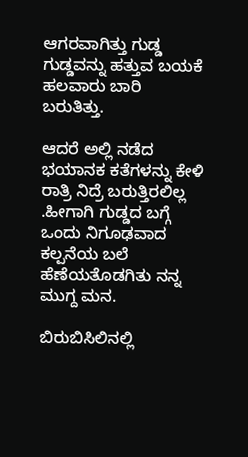ಆಗರವಾಗಿತ್ತು ಗುಡ್ಡ ಗುಡ್ಡವನ್ನು ಹತ್ತುವ ಬಯಕೆ ಹಲವಾರು ಬಾರಿ ಬರುತಿತ್ತು.

ಆದರೆ ಅಲ್ಲಿ ನಡೆದ ಭಯಾನಕ ಕತೆಗಳನ್ನು ಕೇಳಿ ರಾತ್ರಿ ನಿದ್ರೆ ಬರುತ್ತಿರಲಿಲ್ಲ .ಹೀಗಾಗಿ ಗುಡ್ಡದ ಬಗ್ಗೆ ಒಂದು ನಿಗೂಢವಾದ ಕಲ್ಪನೆಯ ಬಲೆ ಹೆಣೆಯತೊಡಗಿತು ನನ್ನ ಮುಗ್ದ ಮನ.

ಬಿರುಬಿಸಿಲಿನಲ್ಲಿ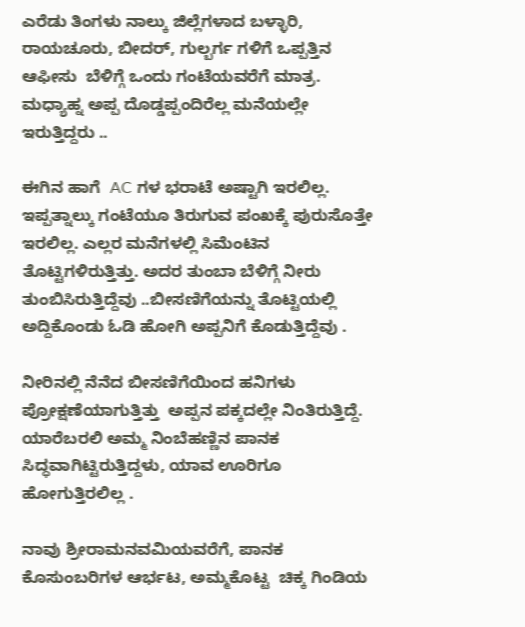ಎರೆಡು ತಿಂಗಳು ನಾಲ್ಕು ಜಿಲ್ಲೆಗಳಾದ ಬಳ್ಳಾರಿ, ರಾಯಚೂರು, ಬೀದರ್, ಗುಲ್ಬರ್ಗ ಗಳಿಗೆ ಒಪ್ಪತ್ತಿನ ಆಫೀಸು  ಬೆಳಿಗ್ಗೆ ಒಂದು ಗಂಟೆಯವರೆಗೆ ಮಾತ್ರ. ಮಧ್ಯಾಹ್ನ ಅಪ್ಪ ದೊಡ್ಡಪ್ಪಂದಿರೆಲ್ಲ ಮನೆಯಲ್ಲೇ ಇರುತ್ತಿದ್ದರು ..

ಈಗಿನ ಹಾಗೆ  AC ಗಳ ಭರಾಟೆ ಅಷ್ಟಾಗಿ ಇರಲಿಲ್ಲ. ಇಪ್ಪತ್ನಾಲ್ಕು ಗಂಟೆಯೂ ತಿರುಗುವ ಪಂಖಕ್ಕೆ ಪುರುಸೊತ್ತೇ ಇರಲಿಲ್ಲ. ಎಲ್ಲರ ಮನೆಗಳಲ್ಲಿ ಸಿಮೆಂಟಿನ ತೊಟ್ಟಿಗಳಿರುತ್ತಿತ್ತು. ಅದರ ತುಂಬಾ ಬೆಳಿಗ್ಗೆ ನೀರು ತುಂಬಿಸಿರುತ್ತಿದ್ದೆವು ..ಬೀಸಣಿಗೆಯನ್ನು ತೊಟ್ಟಿಯಲ್ಲಿ ಅದ್ದಿಕೊಂಡು ಓಡಿ ಹೋಗಿ ಅಪ್ಪನಿಗೆ ಕೊಡುತ್ತಿದ್ದೆವು .

ನೀರಿನಲ್ಲಿ ನೆನೆದ ಬೀಸಣಿಗೆಯಿಂದ ಹನಿಗಳು ಪ್ರೋಕ್ಷಣೆಯಾಗುತ್ತಿತ್ತು  ಅಪ್ಪನ ಪಕ್ಕದಲ್ಲೇ ನಿಂತಿರುತ್ತಿದ್ದೆ. ಯಾರೆಬರಲಿ ಅಮ್ಮ ನಿಂಬೆಹಣ್ಣಿನ ಪಾನಕ ಸಿದ್ಧವಾಗಿಟ್ಟಿರುತ್ತಿದ್ದಳು, ಯಾವ ಊರಿಗೂ ಹೋಗುತ್ತಿರಲಿಲ್ಲ .

ನಾವು ಶ್ರೀರಾಮನವಮಿಯವರೆಗೆ, ಪಾನಕ ಕೊಸುಂಬರಿಗಳ ಆರ್ಭಟ, ಅಮ್ಮಕೊಟ್ಟ  ಚಿಕ್ಕ ಗಿಂಡಿಯ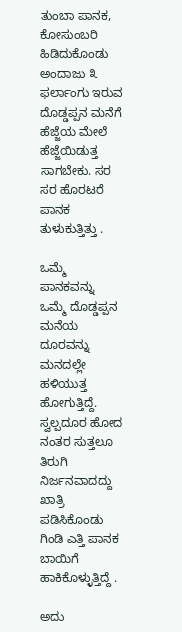ತುಂಬಾ ಪಾನಕ, ಕೋಸುಂಬರಿ ಹಿಡಿದುಕೊಂಡು ಅಂದಾಜು ೩ ಫರ್ಲಾಂಗು ಇರುವ ದೊಡ್ಡಪ್ಪನ ಮನೆಗೆ ಹೆಜ್ಜೆಯ ಮೇಲೆ ಹೆಜ್ಜೆಯಿಡುತ್ತ ಸಾಗಬೇಕು. ಸರ ಸರ ಹೊರಟರೆ ಪಾನಕ ತುಳುಕುತ್ತಿತ್ತು .

ಒಮ್ಮೆ ಪಾನಕವನ್ನು ಒಮ್ಮೆ ದೊಡ್ಡಪ್ಪನ ಮನೆಯ ದೂರವನ್ನು ಮನದಲ್ಲೇ ಹಳಿಯುತ್ತ ಹೋಗುತ್ತಿದ್ದೆ. ಸ್ವಲ್ಪದೂರ ಹೋದ ನಂತರ ಸುತ್ತಲೂ ತಿರುಗಿ ನಿರ್ಜನವಾದದ್ದು ಖಾತ್ರಿ ಪಡಿಸಿಕೊಂಡು ಗಿಂಡಿ ಎತ್ತಿ ಪಾನಕ ಬಾಯಿಗೆ ಹಾಕಿಕೊಳ್ಳುತ್ತಿದ್ದೆ .

ಅದು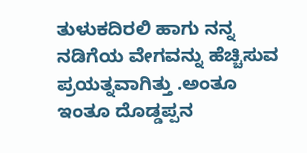ತುಳುಕದಿರಲಿ ಹಾಗು ನನ್ನ ನಡಿಗೆಯ ವೇಗವನ್ನು ಹೆಚ್ಚಿಸುವ ಪ್ರಯತ್ನವಾಗಿತ್ತು .ಅಂತೂ ಇಂತೂ ದೊಡ್ಡಪ್ಪನ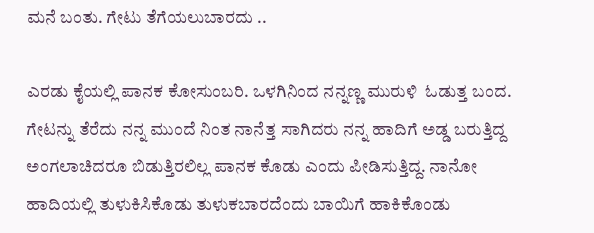ಮನೆ ಬಂತು. ಗೇಟು ತೆಗೆಯಲುಬಾರದು ..

ಎರಡು ಕೈಯಲ್ಲಿ ಪಾನಕ ಕೋಸುಂಬರಿ. ಒಳಗಿನಿಂದ ನನ್ನಣ್ಣ ಮುರುಳಿ  ಓಡುತ್ತ ಬಂದ. ಗೇಟನ್ನು ತೆರೆದು ನನ್ನ ಮುಂದೆ ನಿಂತ ನಾನೆತ್ತ ಸಾಗಿದರು ನನ್ನ ಹಾದಿಗೆ ಅಡ್ಡ ಬರುತ್ತಿದ್ದ ಅಂಗಲಾಚಿದರೂ ಬಿಡುತ್ತಿರಲಿಲ್ಲ ಪಾನಕ ಕೊಡು ಎಂದು ಪೀಡಿಸುತ್ತಿದ್ದ. ನಾನೋ ಹಾದಿಯಲ್ಲಿ ತುಳುಕಿಸಿಕೊಡು ತುಳುಕಬಾರದೆಂದು ಬಾಯಿಗೆ ಹಾಕಿಕೊಂಡು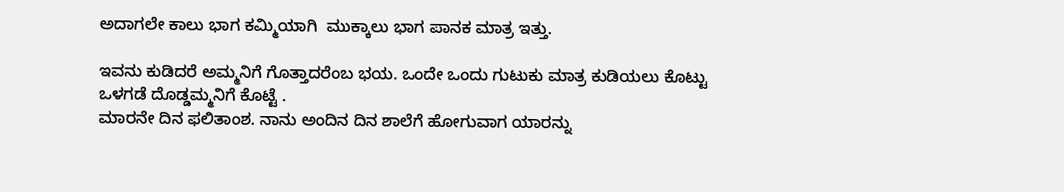ಅದಾಗಲೇ ಕಾಲು ಭಾಗ ಕಮ್ಮಿಯಾಗಿ  ಮುಕ್ಕಾಲು ಭಾಗ ಪಾನಕ ಮಾತ್ರ ಇತ್ತು.

ಇವನು ಕುಡಿದರೆ ಅಮ್ಮನಿಗೆ ಗೊತ್ತಾದರೆಂಬ ಭಯ. ಒಂದೇ ಒಂದು ಗುಟುಕು ಮಾತ್ರ ಕುಡಿಯಲು ಕೊಟ್ಟು ಒಳಗಡೆ ದೊಡ್ಡಮ್ಮನಿಗೆ ಕೊಟ್ಟೆ .
ಮಾರನೇ ದಿನ ಫಲಿತಾಂಶ. ನಾನು ಅಂದಿನ ದಿನ ಶಾಲೆಗೆ ಹೋಗುವಾಗ ಯಾರನ್ನು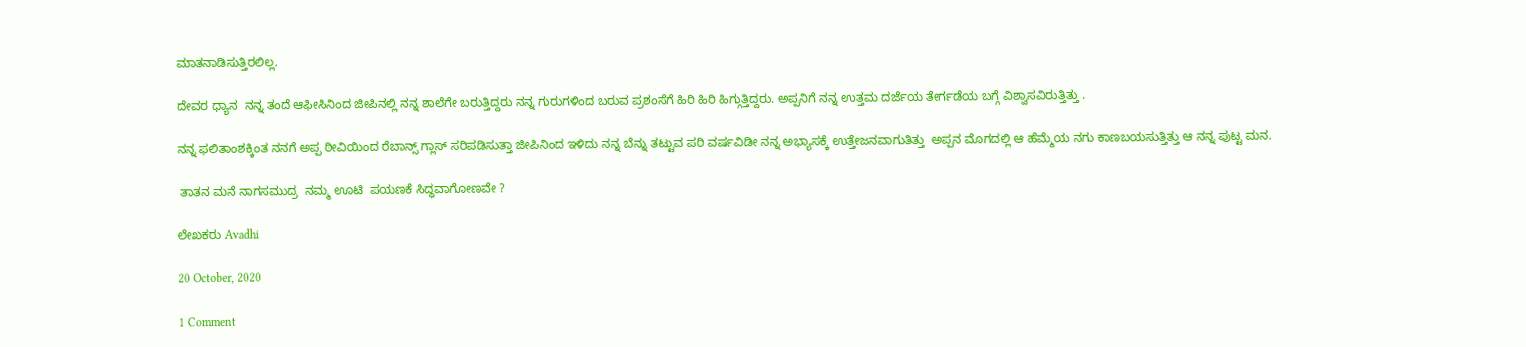ಮಾತನಾಡಿಸುತ್ತಿರಲಿಲ್ಲ.

ದೇವರ ಧ್ಯಾನ  ನನ್ನ ತಂದೆ ಆಫೀಸಿನಿಂದ ಜೀಪಿನಲ್ಲಿ ನನ್ನ ಶಾಲೆಗೇ ಬರುತ್ತಿದ್ದರು ನನ್ನ ಗುರುಗಳಿಂದ ಬರುವ ಪ್ರಶಂಸೆಗೆ ಹಿರಿ ಹಿರಿ ಹಿಗ್ಗುತ್ತಿದ್ದರು. ಅಪ್ಪನಿಗೆ ನನ್ನ ಉತ್ತಮ ದರ್ಜೆಯ ತೇರ್ಗಡೆಯ ಬಗ್ಗೆ ವಿಶ್ವಾಸವಿರುತ್ತಿತ್ತು .

ನನ್ನ ಫಲಿತಾಂಶಕ್ಕಿಂತ ನನಗೆ ಅಪ್ಪ ಠೀವಿಯಿಂದ ರೆಬಾನ್ಸ್ ಗ್ಲಾಸ್ ಸರಿಪಡಿಸುತ್ತಾ ಜೀಪಿನಿಂದ ಇಳಿದು ನನ್ನ ಬೆನ್ನು ತಟ್ಟುವ ಪರಿ ವರ್ಷವಿಡೀ ನನ್ನ ಅಭ್ಯಾಸಕ್ಕೆ ಉತ್ತೇಜನವಾಗುತಿತ್ತು  ಅಪ್ಪನ ಮೊಗದಲ್ಲಿ ಆ ಹೆಮ್ಮೆಯ ನಗು ಕಾಣಬಯಸುತ್ತಿತ್ತು ಆ ನನ್ನ ಪುಟ್ಟ ಮನ.

 ತಾತನ ಮನೆ ನಾಗಸಮುದ್ರ  ನಮ್ಮ ಊಟಿ  ಪಯಣಕೆ ಸಿದ್ಧವಾಗೋಣವೇ ?

ಲೇಖಕರು Avadhi

20 October, 2020

1 Comment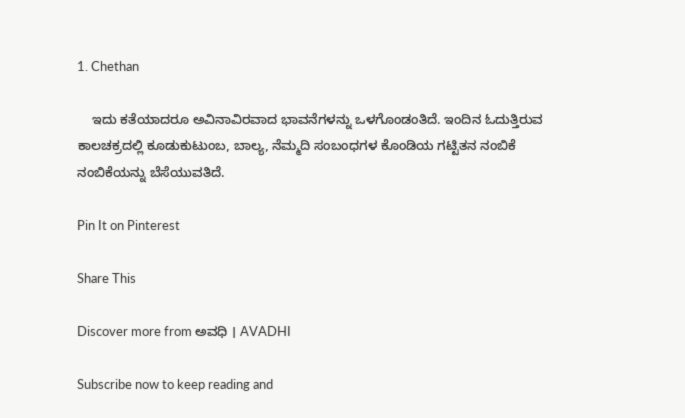1. Chethan

    ಇದು ಕತೆಯಾದರೂ ಅವಿನಾವಿರವಾದ ಭಾವನೆಗಳನ್ನು ಒಳಗೊಂಡಂತಿದೆ. ಇಂದಿನ ಓದುತ್ತಿರುವ ಕಾಲಚಕ್ರದಲ್ಲಿ ಕೂಡುಕುಟುಂಬ, ಬಾಲ್ಯ, ನೆಮ್ಮದಿ ಸಂಬಂಧಗಳ ಕೊಂಡಿಯ ಗಟ್ಟಿತನ ನಂಬಿಕೆ ನಂಬಿಕೆಯನ್ನು ಬೆಸೆಯುವತಿದೆ.

Pin It on Pinterest

Share This

Discover more from ಅವಧಿ । AVADHI

Subscribe now to keep reading and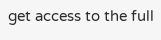get access to the full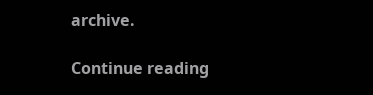archive.

Continue reading